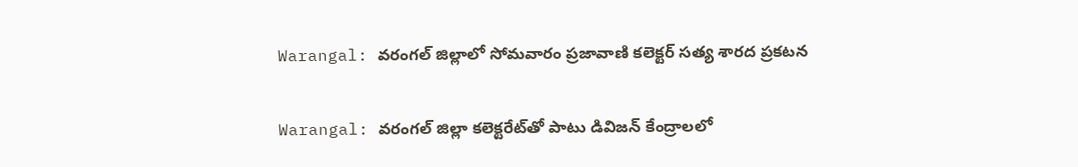Warangal: వరంగల్ జిల్లాలో సోమవారం ప్రజావాణి కలెక్టర్ సత్య శారద ప్రకటన

Warangal: వరంగల్ జిల్లా కలెక్టరేట్‌తో పాటు డివిజన్ కేంద్రాలలో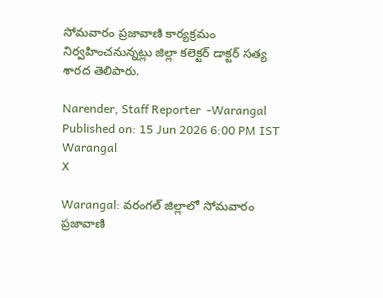సోమవారం ప్రజావాణి కార్యక్రమం నిర్వహించనున్నట్లు జిల్లా కలెక్టర్ డాక్టర్ సత్య శారద తెలిపారు.

Narender, Staff Reporter  -Warangal
Published on: 15 Jun 2026 6:00 PM IST
Warangal
X

Warangal: వరంగల్ జిల్లాలో సోమవారం ప్రజావాణి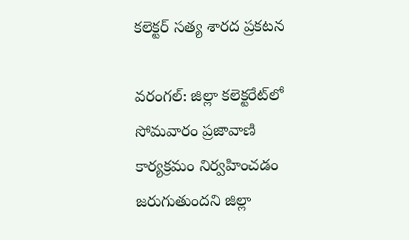కలెక్టర్ సత్య శారద ప్రకటన

వరంగల్: జిల్లా కలెక్టరేట్‌లో సోమవారం ప్రజావాణి కార్యక్రమం నిర్వహించడం జరుగుతుందని జిల్లా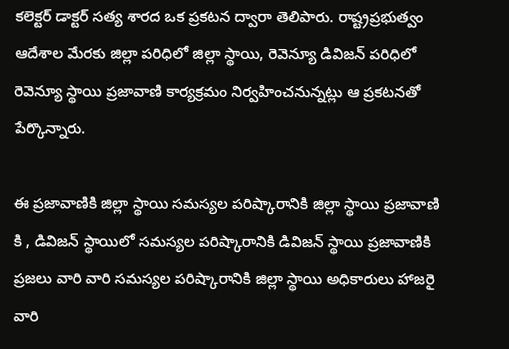కలెక్టర్ డాక్టర్ సత్య శారద ఒక ప్రకటన ద్వారా తెలిపారు. రాష్ట్రప్రభుత్వం ఆదేశాల మేరకు జిల్లా పరిధిలో జిల్లా స్థాయి, రెవెన్యూ డివిజన్ పరిధిలో రెవెన్యూ స్థాయి ప్రజావాణి కార్యక్రమం నిర్వహించనున్నట్లు ఆ ప్రకటనతో పేర్కొన్నారు.

ఈ ప్రజావాణికి జిల్లా స్థాయి సమస్యల పరిష్కారానికి జిల్లా స్థాయి ప్రజావాణి కి , డివిజన్ స్థాయిలో సమస్యల పరిష్కారానికి డివిజన్ స్థాయి ప్రజావాణికి ప్రజలు వారి వారి సమస్యల పరిష్కారానికి జిల్లా స్థాయి అధికారులు హాజరై వారి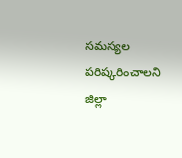సమస్యల పరిష్కరించాలని జిల్లా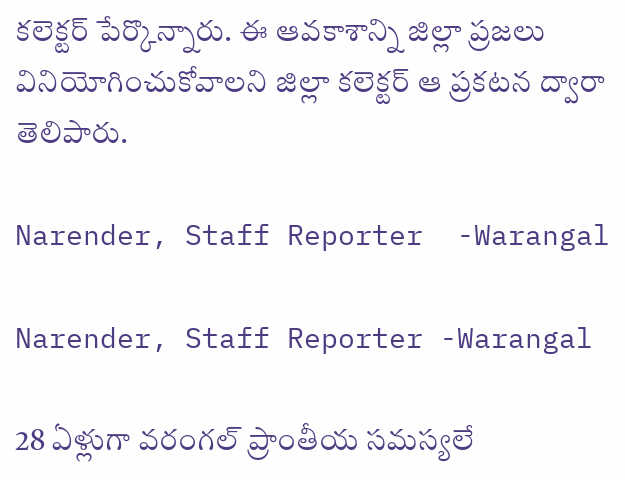కలెక్టర్ పేర్కొన్నారు. ఈ ఆవకాశాన్ని జిల్లా ప్రజలు వినియోగించుకోవాలని జిల్లా కలెక్టర్ ఆ ప్రకటన ద్వారా తెలిపారు.

Narender, Staff Reporter  -Warangal

Narender, Staff Reporter -Warangal

28 ఏళ్లుగా వరంగల్ ప్రాంతీయ సమస్యలే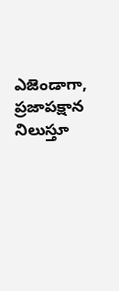ఎజెండాగా, ప్రజాపక్షాన నిలుస్తూ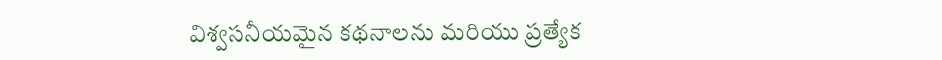విశ్వసనీయమైన కథనాలను మరియు ప్రత్యేక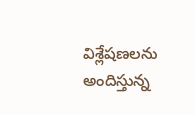విశ్లేషణలను అందిస్తున్న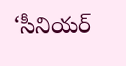‘సీనియర్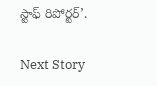స్టాఫ్ రిపోర్టర్’.

Next Story